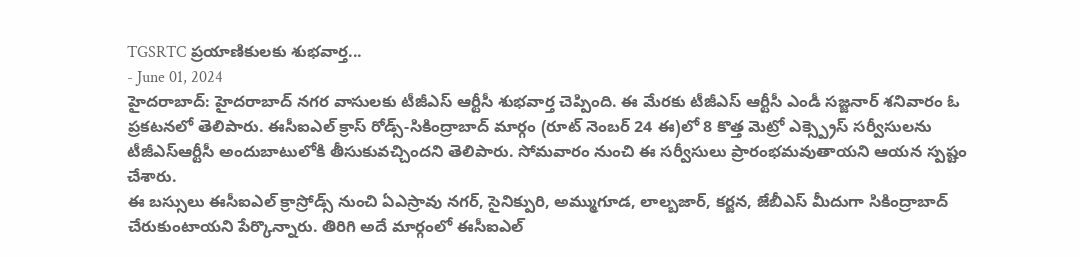TGSRTC ప్రయాణికులకు శుభవార్త...
- June 01, 2024
హైదరాబాద్: హైదరాబాద్ నగర వాసులకు టీజీఎస్ ఆర్టీసీ శుభవార్త చెప్పింది. ఈ మేరకు టీజీఎస్ ఆర్టీసీ ఎండీ సజ్జనార్ శనివారం ఓ ప్రకటనలో తెలిపారు. ఈసీఐఎల్ క్రాస్ రోడ్స్-సికింద్రాబాద్ మార్గం (రూట్ నెంబర్ 24 ఈ)లో 8 కొత్త మెట్రో ఎక్స్ప్రెస్ సర్వీసులను టీజీఎస్ఆర్టీసీ అందుబాటులోకి తీసుకువచ్చిందని తెలిపారు. సోమవారం నుంచి ఈ సర్వీసులు ప్రారంభమవుతాయని ఆయన స్పష్టం చేశారు.
ఈ బస్సులు ఈసీఐఎల్ క్రాస్రోడ్స్ నుంచి ఏఎస్రావు నగర్, సైనిక్పురి, అమ్ముగూడ, లాల్బజార్, కర్జన, జేబీఎస్ మీదుగా సికింద్రాబాద్ చేరుకుంటాయని పేర్కొన్నారు. తిరిగి అదే మార్గంలో ఈసీఐఎల్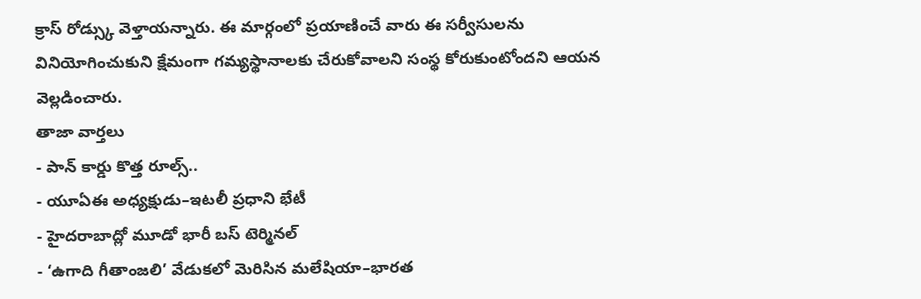క్రాస్ రోడ్స్కు వెళ్తాయన్నారు. ఈ మార్గంలో ప్రయాణించే వారు ఈ సర్వీసులను వినియోగించుకుని క్షేమంగా గమ్యస్థానాలకు చేరుకోవాలని సంస్థ కోరుకుంటోందని ఆయన వెల్లడించారు.
తాజా వార్తలు
- పాన్ కార్డు కొత్త రూల్స్..
- యూఏఈ అధ్యక్షుడు–ఇటలీ ప్రధాని భేటీ
- హైదరాబాద్లో మూడో భారీ బస్ టెర్మినల్
- ‘ఉగాది గీతాంజలి’ వేడుకలో మెరిసిన మలేషియా–భారత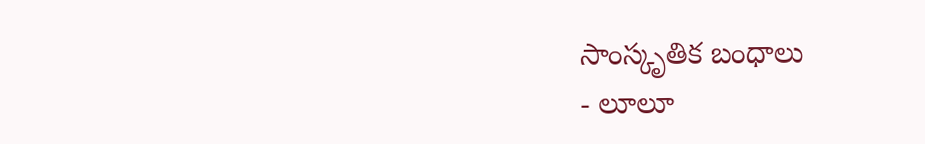సాంస్కృతిక బంధాలు
- లూలూ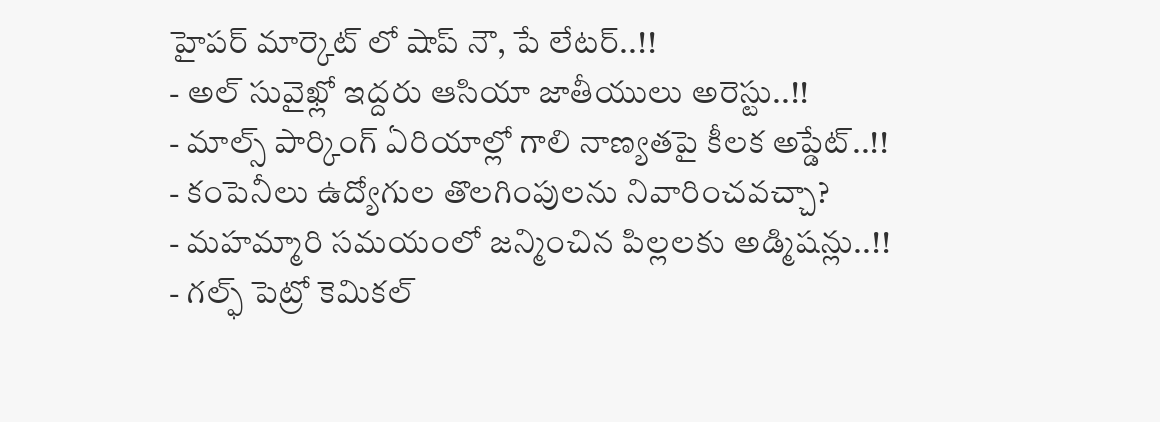హైపర్ మార్కెట్ లో షాప్ నౌ, పే లేటర్..!!
- అల్ సువైఖ్లో ఇద్దరు ఆసియా జాతీయులు అరెస్టు..!!
- మాల్స్ పార్కింగ్ ఏరియాల్లో గాలి నాణ్యతపై కీలక అప్డేట్..!!
- కంపెనీలు ఉద్యోగుల తొలగింపులను నివారించవచ్చా?
- మహమ్మారి సమయంలో జన్మించిన పిల్లలకు అడ్మిషన్లు..!!
- గల్ఫ్ పెట్రో కెమికల్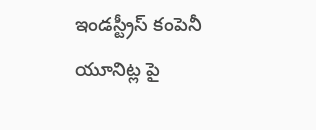ఇండస్ట్రీస్ కంపెనీ యూనిట్ల పై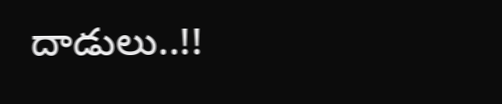దాడులు..!!